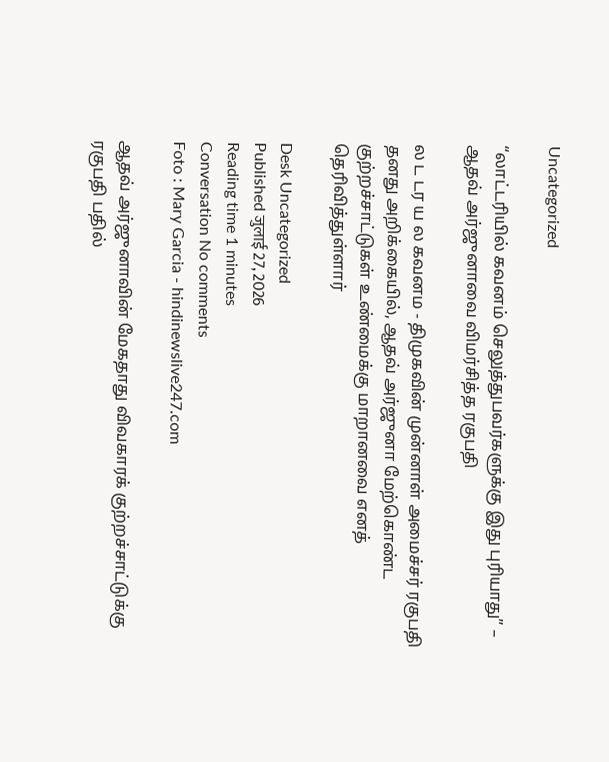Uncategorized

“லாட்டரியில் கவனம் செலுத்துபவர்களுக்கு இது புரியாது” – ஆதவ் அர்ஜுனாவை விமர்சித்த ரகுபதி

ல ட டர ய ல கவனம - திமுகவின் முன்னாள் அமைச்சர் ரகுபதி தனது அறிக்கையில், ஆதவ் அர்ஜுனா மேற்கொண்ட குற்றச்சாட்டுகள் உண்மைக்கு மாறானவை எனத் தெரிவித்துள்ளார்

Desk Uncategorized
Published जुलाई 27, 2026
Reading time 1 minutes
Conversation No comments
Foto : Mary Garcia - hindinewslive247.com

ஆதவ் அர்ஜுனாவின் மேகதாது விவகாரக் குற்றச்சாட்டுக்கு ரகுபதி பதில்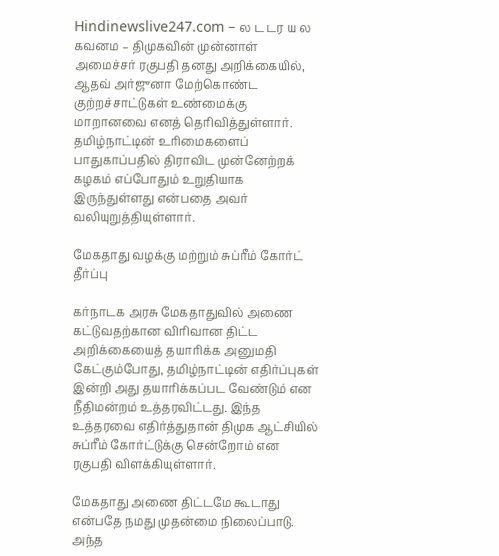Hindinewslive247.com – ல ட டர ய ல கவனம – திமுகவின் முன்னாள் அமைச்சர் ரகுபதி தனது அறிக்கையில், ஆதவ் அர்ஜுனா மேற்கொண்ட குற்றச்சாட்டுகள் உண்மைக்கு மாறானவை எனத் தெரிவித்துள்ளார். தமிழ்நாட்டின் உரிமைகளைப் பாதுகாப்பதில் திராவிட முன்னேற்றக் கழகம் எப்போதும் உறுதியாக இருந்துள்ளது என்பதை அவர் வலியுறுத்தியுள்ளார்.

மேகதாது வழக்கு மற்றும் சுப்ரீம் கோர்ட் தீர்ப்பு

கர்நாடக அரசு மேகதாதுவில் அணை கட்டுவதற்கான விரிவான திட்ட அறிக்கையைத் தயாரிக்க அனுமதி கேட்கும்போது, தமிழ்நாட்டின் எதிர்ப்புகள் இன்றி அது தயாரிக்கப்பட வேண்டும் என நீதிமன்றம் உத்தரவிட்டது. இந்த உத்தரவை எதிர்த்துதான் திமுக ஆட்சியில் சுப்ரீம் கோர்ட்டுக்கு சென்றோம் என ரகுபதி விளக்கியுள்ளார்.

மேகதாது அணை திட்டமே கூடாது என்பதே நமது முதன்மை நிலைப்பாடு. அந்த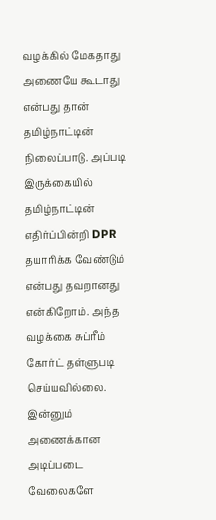வழக்கில் மேகதாது அணையே கூடாது என்பது தான் தமிழ்நாட்டின் நிலைப்பாடு. அப்படி இருக்கையில் தமிழ்நாட்டின் எதிர்ப்பின்றி DPR தயாரிக்க வேண்டும் என்பது தவறானது என்கிறோம். அந்த வழக்கை சுப்ரீம் கோர்ட் தள்ளுபடி செய்யவில்லை. இன்னும் அணைக்கான அடிப்படை வேலைகளே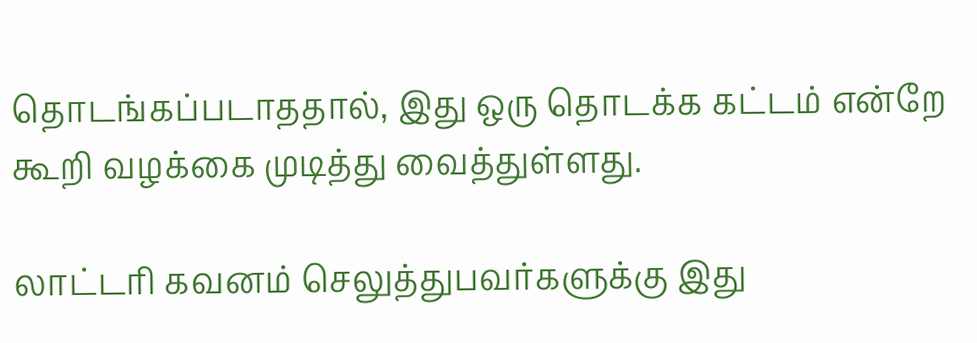தொடங்கப்படாததால், இது ஒரு தொடக்க கட்டம் என்றே கூறி வழக்கை முடித்து வைத்துள்ளது.

லாட்டரி கவனம் செலுத்துபவர்களுக்கு இது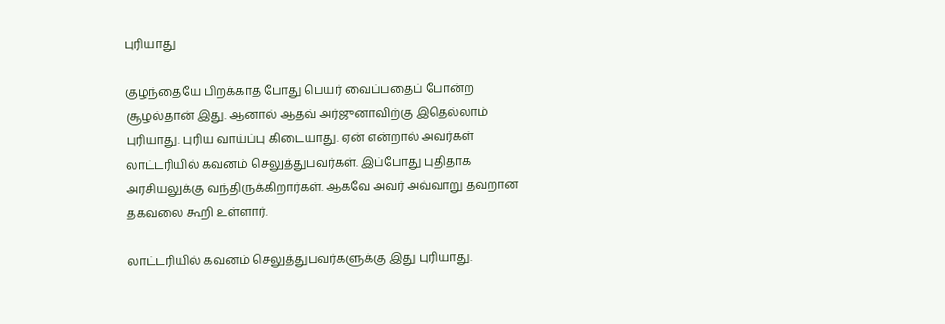புரியாது

குழந்தையே பிறக்காத போது பெயர் வைப்பதைப் போன்ற சூழல்தான் இது. ஆனால் ஆதவ் அர்ஜுனாவிற்கு இதெல்லாம் புரியாது. புரிய வாய்ப்பு கிடையாது. ஏன் என்றால் அவர்கள் லாட்டரியில் கவனம் செலுத்துபவர்கள். இப்போது புதிதாக அரசியலுக்கு வந்திருக்கிறார்கள். ஆகவே அவர் அவ்வாறு தவறான தகவலை கூறி உள்ளார்.

லாட்டரியில் கவனம் செலுத்துபவர்களுக்கு இது புரியாது.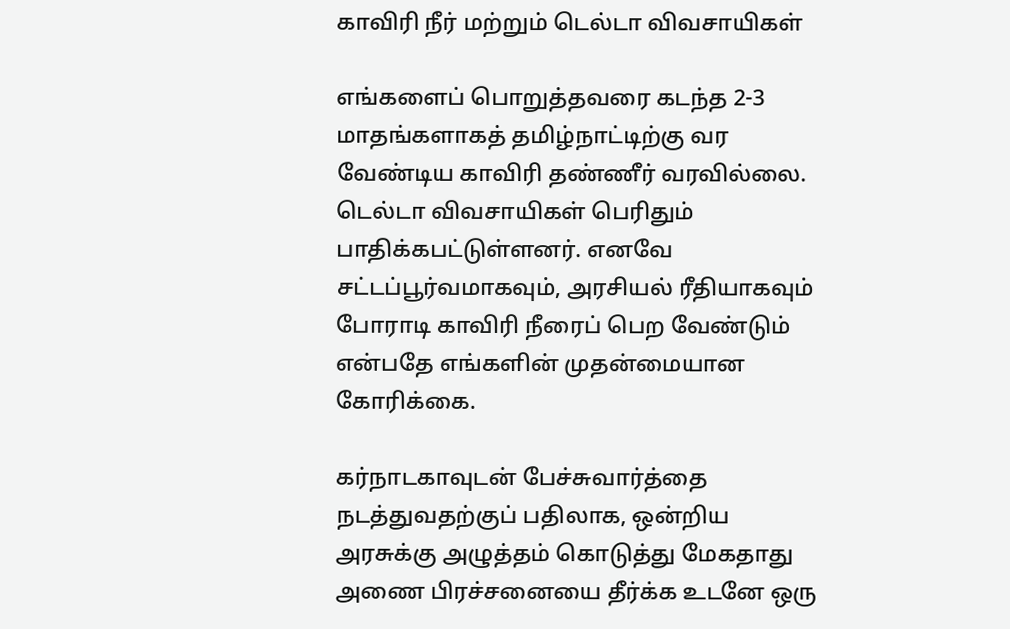காவிரி நீர் மற்றும் டெல்டா விவசாயிகள்

எங்களைப் பொறுத்தவரை கடந்த 2-3 மாதங்களாகத் தமிழ்நாட்டிற்கு வர வேண்டிய காவிரி தண்ணீர் வரவில்லை. டெல்டா விவசாயிகள் பெரிதும் பாதிக்கபட்டுள்ளனர். எனவே சட்டப்பூர்வமாகவும், அரசியல் ரீதியாகவும் போராடி காவிரி நீரைப் பெற வேண்டும் என்பதே எங்களின் முதன்மையான கோரிக்கை.

கர்நாடகாவுடன் பேச்சுவார்த்தை நடத்துவதற்குப் பதிலாக, ஒன்றிய அரசுக்கு அழுத்தம் கொடுத்து மேகதாது அணை பிரச்சனையை தீர்க்க உடனே ஒரு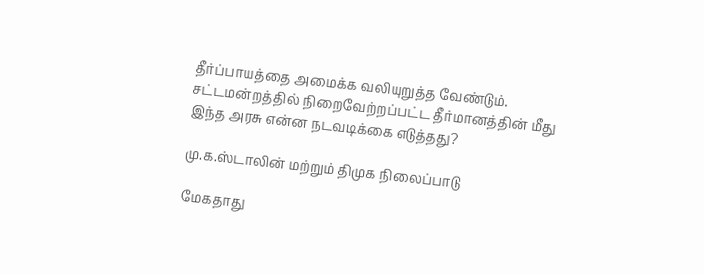தீர்ப்பாயத்தை அமைக்க வலியுறுத்த வேண்டும். சட்டமன்றத்தில் நிறைவேற்றப்பட்ட தீர்மானத்தின் மீது இந்த அரசு என்ன நடவடிக்கை எடுத்தது?

மு.க.ஸ்டாலின் மற்றும் திமுக நிலைப்பாடு

மேகதாது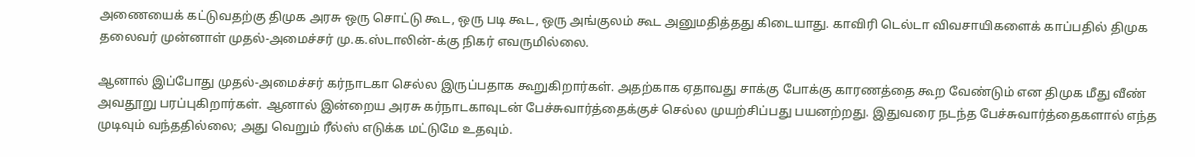அணையைக் கட்டுவதற்கு திமுக அரசு ஒரு சொட்டு கூட, ஒரு படி கூட, ஒரு அங்குலம் கூட அனுமதித்தது கிடையாது. காவிரி டெல்டா விவசாயிகளைக் காப்பதில் திமுக தலைவர் முன்னாள் முதல்-அமைச்சர் மு.க.ஸ்டாலின்-க்கு நிகர் எவருமில்லை.

ஆனால் இப்போது முதல்-அமைச்சர் கர்நாடகா செல்ல இருப்பதாக கூறுகிறார்கள். அதற்காக ஏதாவது சாக்கு போக்கு காரணத்தை கூற வேண்டும் என திமுக மீது வீண் அவதூறு பரப்புகிறார்கள். ஆனால் இன்றைய அரசு கர்நாடகாவுடன் பேச்சுவார்த்தைக்குச் செல்ல முயற்சிப்பது பயனற்றது. இதுவரை நடந்த பேச்சுவார்த்தைகளால் எந்த முடிவும் வந்ததில்லை; அது வெறும் ரீல்ஸ் எடுக்க மட்டுமே உதவும்.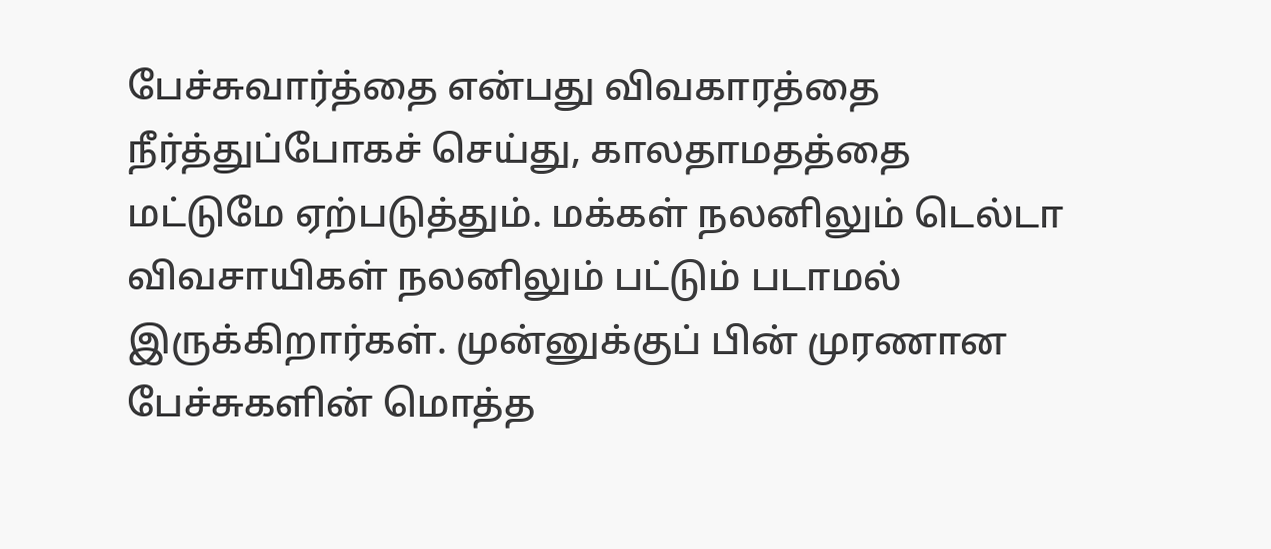பேச்சுவார்த்தை என்பது விவகாரத்தை நீர்த்துப்போகச் செய்து, காலதாமதத்தை மட்டுமே ஏற்படுத்தும். மக்கள் நலனிலும் டெல்டா விவசாயிகள் நலனிலும் பட்டும் படாமல் இருக்கிறார்கள். முன்னுக்குப் பின் முரணான பேச்சுகளின் மொத்த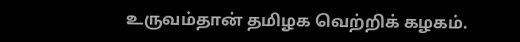உருவம்தான் தமிழக வெற்றிக் கழகம்.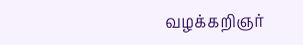வழக்கறிஞர்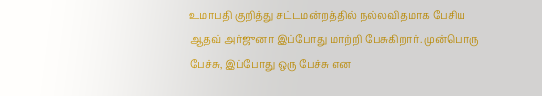உமாபதி குறித்து சட்டமன்றத்தில் நல்லவிதமாக பேசிய ஆதவ் அர்ஜுனா இப்போது மாற்றி பேசுகிறார். முன்பொரு பேச்சு, இப்போது ஒரு பேச்சு என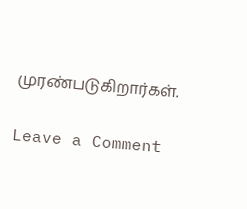முரண்படுகிறார்கள்.

Leave a Comment